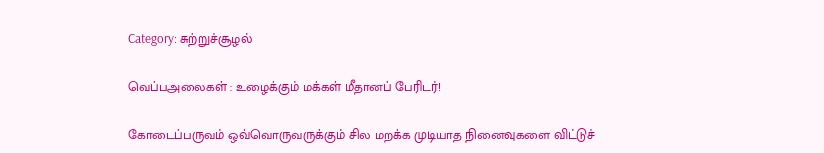Category: சுற்றுச்சூழல்

வெப்பஅலைகள் : உழைக்கும் மக்கள் மீதானப் பேரிடர்!

கோடைப்பருவம் ஒவ்வொருவருக்கும் சில மறக்க முடியாத நினைவுகளை விட்டுச்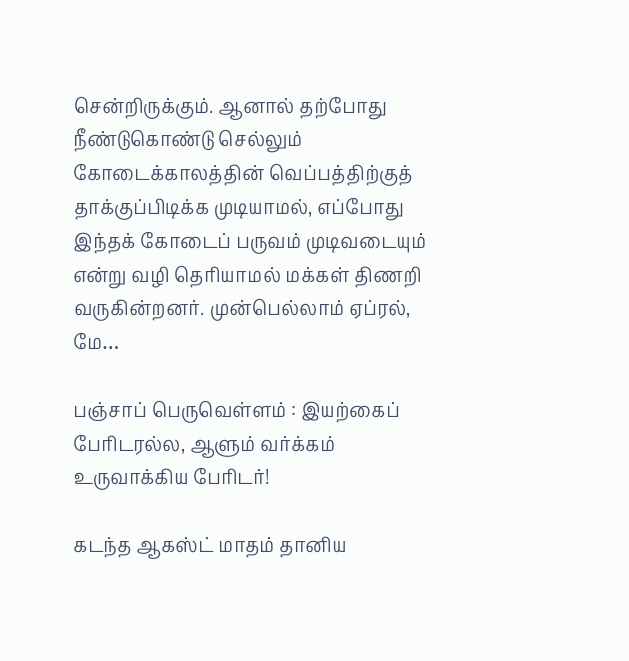சென்றிருக்கும். ஆனால் தற்போது நீண்டுகொண்டு செல்லும் கோடைக்காலத்தின் வெப்பத்திற்குத் தாக்குப்பிடிக்க முடியாமல், எப்போது இந்தக் கோடைப் பருவம் முடிவடையும் என்று வழி தெரியாமல் மக்கள் திணறி வருகின்றனர். முன்பெல்லாம் ஏப்ரல், மே…

பஞ்சாப் பெருவெள்ளம் : இயற்கைப் பேரிடரல்ல, ஆளும் வர்க்கம் உருவாக்கிய பேரிடர்!

கடந்த ஆகஸ்ட் மாதம் தானிய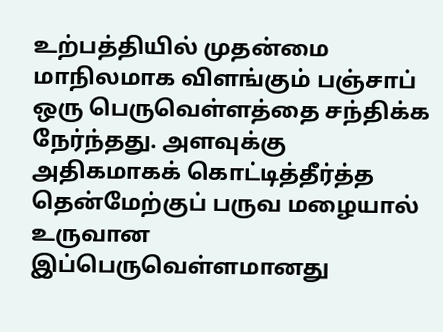உற்பத்தியில் முதன்மை மாநிலமாக விளங்கும் பஞ்சாப் ஒரு பெருவெள்ளத்தை சந்திக்க நேர்ந்தது. அளவுக்கு அதிகமாகக் கொட்டித்தீர்த்த தென்மேற்குப் பருவ மழையால் உருவான இப்பெருவெள்ளமானது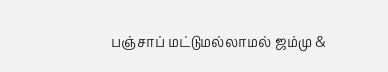பஞ்சாப் மட்டுமல்லாமல் ஜம்மு &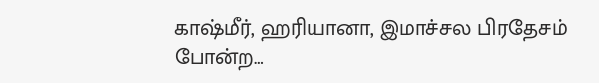காஷ்மீர், ஹரியானா, இமாச்சல பிரதேசம் போன்ற…